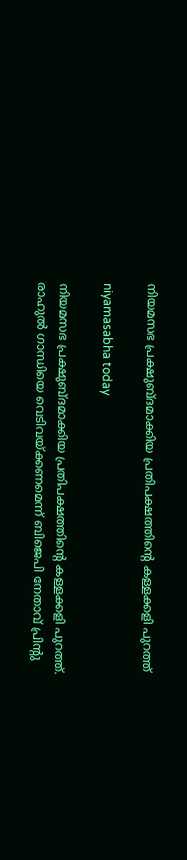നിയമസഭ പ്രക്ഷുബ്ദമാക്കിയ പ്രതിപക്ഷത്തിന്റെ കള്ളക്കളി പുറത്ത്

niyamasabha today

നിയമസഭ പ്രക്ഷുബ്ദമാക്കിയ പ്രതിപക്ഷത്തിന്റെ കള്ളക്കളി പുറത്ത്. രാഹുൽ ഗാന്ധിയെ വെടിവയ്ക്കണമെന്ന് ബിജെപി നേതാവ് പ്രിൻ്റു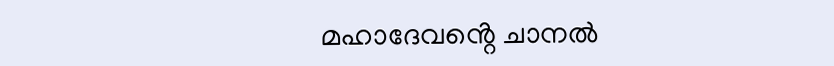മഹാദേവൻ്റെ ചാനൽ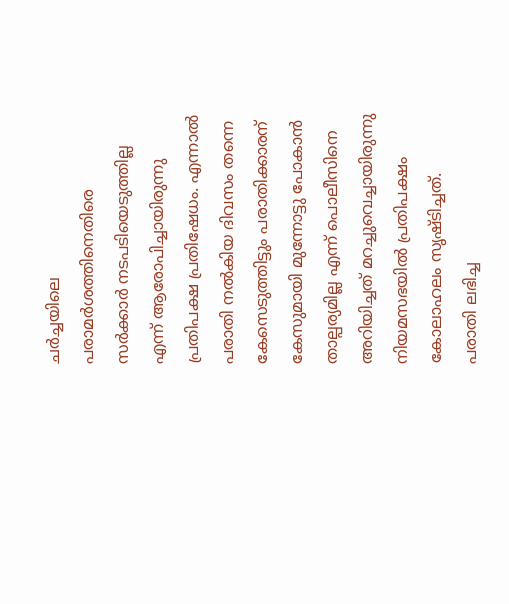ചർച്ചയിലെ പരാമർശത്തിനെതിരെ സർക്കാർ നടപടിയെടുത്തില്ല എന്ന് ആരോപിച്ചായിരുന്നു പ്രതിപക്ഷ പ്രതിഷേധം. എന്നാൽ പരാതി നൽകിയ ദിവസം തന്നെ കേസെടുത്തിട്ടും പരാതിക്കാരന് കേസുമായി മുന്നോട്ടു പോകാൻ താല്പര്യമില്ല എന്ന് പൊലീസിനെ അറിയിച്ചത് മറച്ചുവെച്ചായിരുന്നു നിയമസഭയിൽ പ്രതിപക്ഷം കോലാഹലം സൃഷ്ടിച്ചത്. പരാതി ലഭിച്ച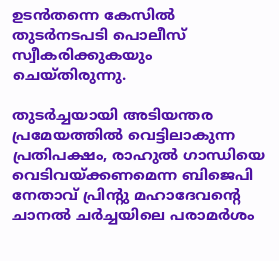ഉടൻതന്നെ കേസിൽ തുടർനടപടി പൊലീസ് സ്വീകരിക്കുകയും ചെയ്തിരുന്നു.

തുടർച്ചയായി അടിയന്തര പ്രമേയത്തിൽ വെട്ടിലാകുന്ന പ്രതിപക്ഷം, രാഹുൽ ഗാന്ധിയെ വെടിവയ്ക്കണമെന്ന ബിജെപി നേതാവ് പ്രിൻ്റു മഹാദേവന്റെ ചാനൽ ചർച്ചയിലെ പരാമർശം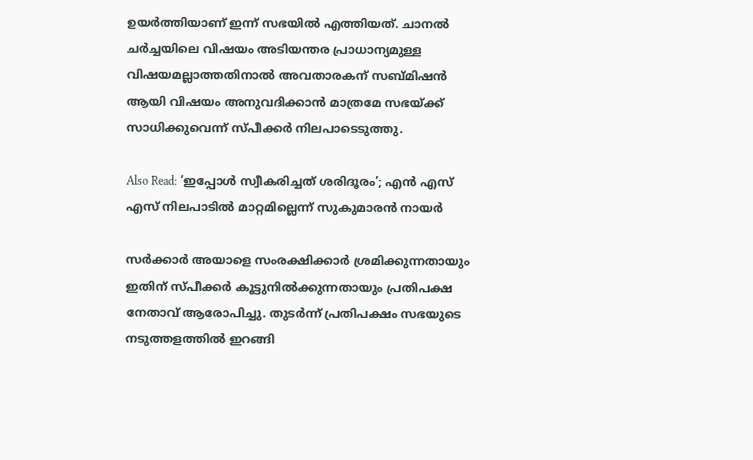ഉയർത്തിയാണ് ഇന്ന് സഭയിൽ എത്തിയത്. ചാനൽ ചർച്ചയിലെ വിഷയം അടിയന്തര പ്രാധാന്യമുള്ള വിഷയമല്ലാത്തതിനാൽ അവതാരകന് സബ്മിഷൻ ആയി വിഷയം അനുവദിക്കാൻ മാത്രമേ സഭയ്ക്ക് സാധിക്കുവെന്ന് സ്പീക്കർ നിലപാടെടുത്തു.

Also Read: ‘ഇപ്പോൾ സ്വീകരിച്ചത് ശരിദൂരം’; എൻ എസ് എസ് നിലപാടിൽ മാറ്റമില്ലെന്ന് സുകുമാരൻ നായർ

സർക്കാർ അയാളെ സംരക്ഷിക്കാർ ശ്രമിക്കുന്നതായും ഇതിന് സ്പീക്കർ കൂട്ടുനിൽക്കുന്നതായും പ്രതിപക്ഷ നേതാവ് ആരോപിച്ചു. തുടർന്ന് പ്രതിപക്ഷം സഭയുടെ നടുത്തളത്തിൽ ഇറങ്ങി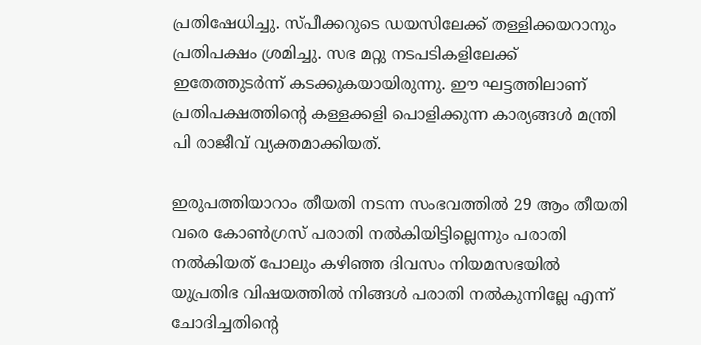പ്രതിഷേധിച്ചു. സ്പീക്കറുടെ ഡയസിലേക്ക് തള്ളിക്കയറാനും പ്രതിപക്ഷം ശ്രമിച്ചു. സഭ മറ്റു നടപടികളിലേക്ക് ഇതേത്തുടർന്ന് കടക്കുകയായിരുന്നു. ഈ ഘട്ടത്തിലാണ് പ്രതിപക്ഷത്തിന്റെ കള്ളക്കളി പൊളിക്കുന്ന കാര്യങ്ങൾ മന്ത്രി പി രാജീവ് വ്യക്തമാക്കിയത്.

ഇരുപത്തിയാറാം തീയതി നടന്ന സംഭവത്തിൽ 29 ആം തീയതി വരെ കോൺഗ്രസ് പരാതി നൽകിയിട്ടില്ലെന്നും പരാതി നൽകിയത് പോലും കഴിഞ്ഞ ദിവസം നിയമസഭയിൽ യുപ്രതിഭ വിഷയത്തിൽ നിങ്ങൾ പരാതി നൽകുന്നില്ലേ എന്ന് ചോദിച്ചതിന്റെ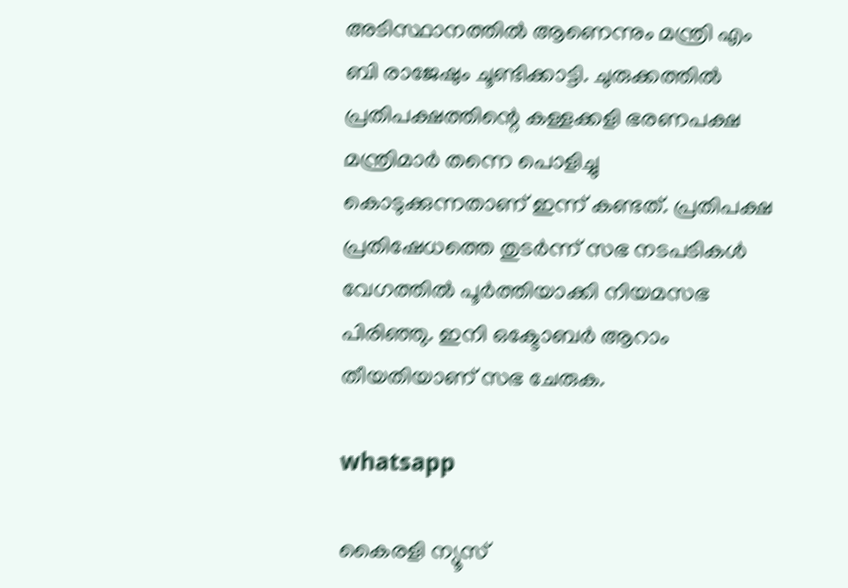അടിസ്ഥാനത്തിൽ ആണെന്നും മന്ത്രി എം ബി രാജേഷും ചൂണ്ടിക്കാട്ടി. ചുരുക്കത്തിൽ പ്രതിപക്ഷത്തിന്റെ കള്ളക്കളി ഭരണപക്ഷ മന്ത്രിമാർ തന്നെ പൊളിച്ചു കൊടുക്കുന്നതാണ് ഇന്ന് കണ്ടത്. പ്രതിപക്ഷ പ്രതിഷേധത്തെ തുടർന്ന് സഭ നടപടികൾ വേഗത്തിൽ പൂർത്തിയാക്കി നിയമസഭ പിരിഞ്ഞു. ഇനി ഒക്ടോബർ ആറാം തീയതിയാണ് സഭ ചേരുക.

whatsapp

കൈരളി ന്യൂസ്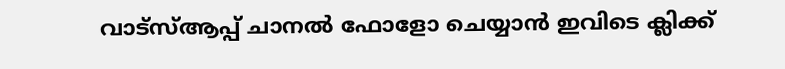വാട്‌സ്ആപ്പ് ചാനല്‍ ഫോളോ ചെയ്യാന്‍ ഇവിടെ ക്ലിക്ക്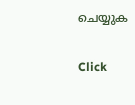ചെയ്യുക

Click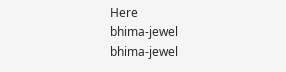Here
bhima-jewel
bhima-jewel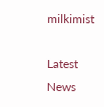milkimist

Latest News